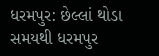ધરમપુર: છેલ્લાં થોડા સમયથી ધરમપુર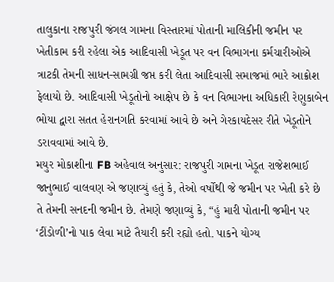તાલુકાના રાજપુરી જંગલ ગામના વિસ્તારમાં પોતાની માલિકીની જમીન પર ખેતીકામ કરી રહેલા એક આદિવાસી ખેડૂત પર વન વિભાગના કર્મચારીઓએ ત્રાટકી તેમની સાધન-સામગ્રી જપ્ત કરી લેતા આદિવાસી સમાજમાં ભારે આક્રોશ ફેલાયો છે. આદિવાસી ખેડૂતોનો આક્ષેપ છે કે વન વિભાગના અધિકારી રેણુકાબેન ભોયા દ્વારા સતત હેરાનગતિ કરવામાં આવે છે અને ગેરકાયદેસર રીતે ખેડૂતોને ડરાવવામાં આવે છે.
મયુર મોકાશીના FB અહેવાલ અનુસાર: રાજપુરી ગામના ખેડૂત રાજેશભાઈ જાનુભાઈ વાલવણ એ જણાવ્યું હતું કે, તેઓ વર્ષોથી જે જમીન પર ખેતી કરે છે તે તેમની સનદની જમીન છે. તેમણે જણાવ્યું કે, “હું મારી પોતાની જમીન પર ‘ટીંડોળી’નો પાક લેવા માટે તૈયારી કરી રહ્યો હતો. પાકને યોગ્ય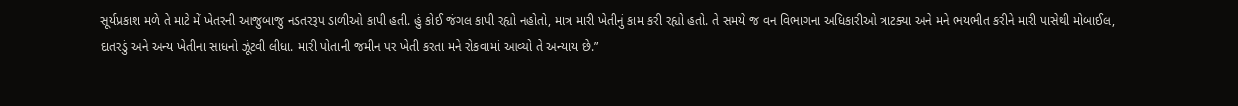સૂર્યપ્રકાશ મળે તે માટે મેં ખેતરની આજુબાજુ નડતરરૂપ ડાળીઓ કાપી હતી. હું કોઈ જંગલ કાપી રહ્યો નહોતો, માત્ર મારી ખેતીનું કામ કરી રહ્યો હતો. તે સમયે જ વન વિભાગના અધિકારીઓ ત્રાટક્યા અને મને ભયભીત કરીને મારી પાસેથી મોબાઈલ, દાતરડું અને અન્ય ખેતીના સાધનો ઝૂંટવી લીધા. મારી પોતાની જમીન પર ખેતી કરતા મને રોકવામાં આવ્યો તે અન્યાય છે.”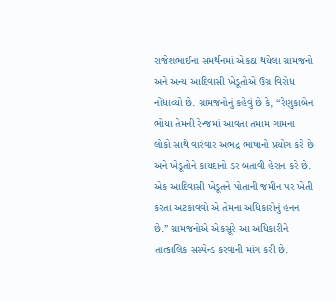રાજેશભાઈના સમર્થનમાં એકઠા થયેલા ગ્રામજનો અને અન્ય આદિવાસી ખેડૂતોએ ઉગ્ર વિરોધ નોંધાવ્યો છે. ગ્રામજનોનું કહેવું છે કે, “રેણુકાબેન ભોયા તેમની રેન્જમાં આવતા તમામ ગામના લોકો સાથે વારંવાર અભદ્ર ભાષાનો પ્રયોગ કરે છે અને ખેડૂતોને કાયદાનો ડર બતાવી હેરાન કરે છે. એક આદિવાસી ખેડૂતને પોતાની જમીન પર ખેતી કરતા અટકાવવો એ તેમના અધિકારોનું હનન છે.” ગ્રામજનોએ એકસૂરે આ અધિકારીને તાત્કાલિક સસ્પેન્ડ કરવાની માંગ કરી છે.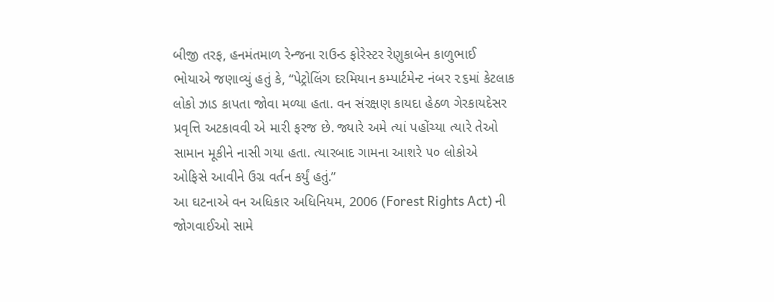બીજી તરફ, હનમંતમાળ રેન્જના રાઉન્ડ ફોરેસ્ટર રેણુકાબેન કાળુભાઈ ભોયાએ જણાવ્યું હતું કે, “પેટ્રોલિંગ દરમિયાન કમ્પાર્ટમેન્ટ નંબર ૨૬માં કેટલાક લોકો ઝાડ કાપતા જોવા મળ્યા હતા. વન સંરક્ષણ કાયદા હેઠળ ગેરકાયદેસર પ્રવૃત્તિ અટકાવવી એ મારી ફરજ છે. જ્યારે અમે ત્યાં પહોંચ્યા ત્યારે તેઓ સામાન મૂકીને નાસી ગયા હતા. ત્યારબાદ ગામના આશરે ૫૦ લોકોએ ઓફિસે આવીને ઉગ્ર વર્તન કર્યું હતું.”
આ ઘટનાએ વન અધિકાર અધિનિયમ, 2006 (Forest Rights Act) ની જોગવાઈઓ સામે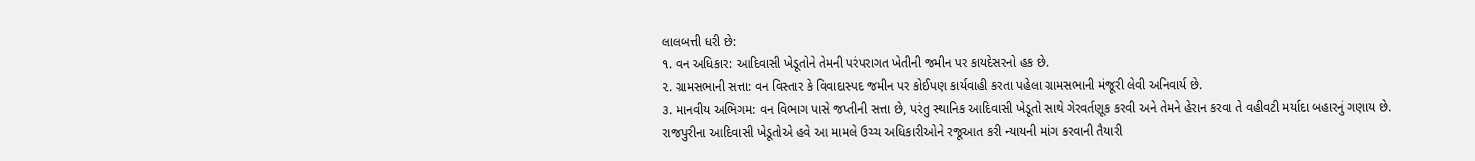લાલબત્તી ધરી છે:
૧. વન અધિકાર: આદિવાસી ખેડૂતોને તેમની પરંપરાગત ખેતીની જમીન પર કાયદેસરનો હક છે.
૨. ગ્રામસભાની સત્તા: વન વિસ્તાર કે વિવાદાસ્પદ જમીન પર કોઈપણ કાર્યવાહી કરતા પહેલા ગ્રામસભાની મંજૂરી લેવી અનિવાર્ય છે.
૩. માનવીય અભિગમ: વન વિભાગ પાસે જપ્તીની સત્તા છે, પરંતુ સ્થાનિક આદિવાસી ખેડૂતો સાથે ગેરવર્તણૂક કરવી અને તેમને હેરાન કરવા તે વહીવટી મર્યાદા બહારનું ગણાય છે.
રાજપુરીના આદિવાસી ખેડૂતોએ હવે આ મામલે ઉચ્ચ અધિકારીઓને રજૂઆત કરી ન્યાયની માંગ કરવાની તૈયારી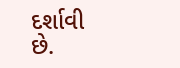દર્શાવી છે.